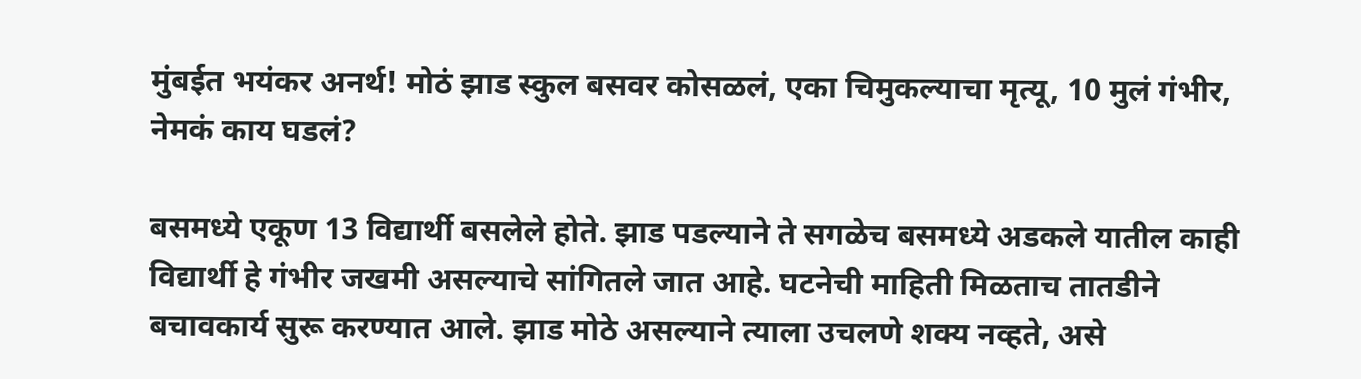मुंबईत भयंकर अनर्थ! मोठं झाड स्कुल बसवर कोसळलं, एका चिमुकल्याचा मृत्यू, 10 मुलं गंभीर, नेमकं काय घडलं?

बसमध्ये एकूण 13 विद्यार्थी बसलेले होते. झाड पडल्याने ते सगळेच बसमध्ये अडकले यातील काही विद्यार्थी हे गंभीर जखमी असल्याचे सांगितले जात आहे. घटनेची माहिती मिळताच तातडीने बचावकार्य सुरू करण्यात आले. झाड मोठे असल्याने त्याला उचलणे शक्य नव्हते, असे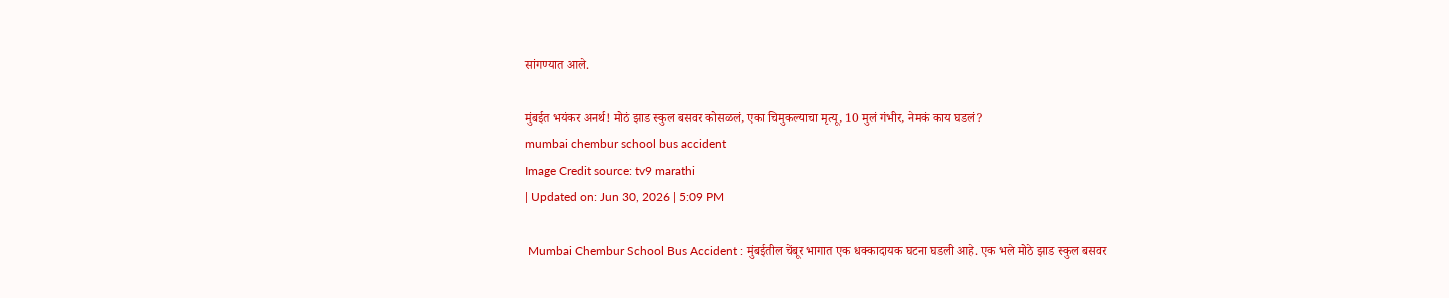सांगण्यात आले.

मुंबईत भयंकर अनर्थ! मोठं झाड स्कुल बसवर कोसळलं, एका चिमुकल्याचा मृत्यू, 10 मुलं गंभीर, नेमकं काय घडलं?
mumbai chembur school bus accident
Image Credit source: tv9 marathi
| Updated on: Jun 30, 2026 | 5:09 PM

 Mumbai Chembur School Bus Accident : मुंबईतील चेंबूर भागात एक धक्कादायक घटना घडली आहे. एक भले मोठे झाड स्कुल बसवर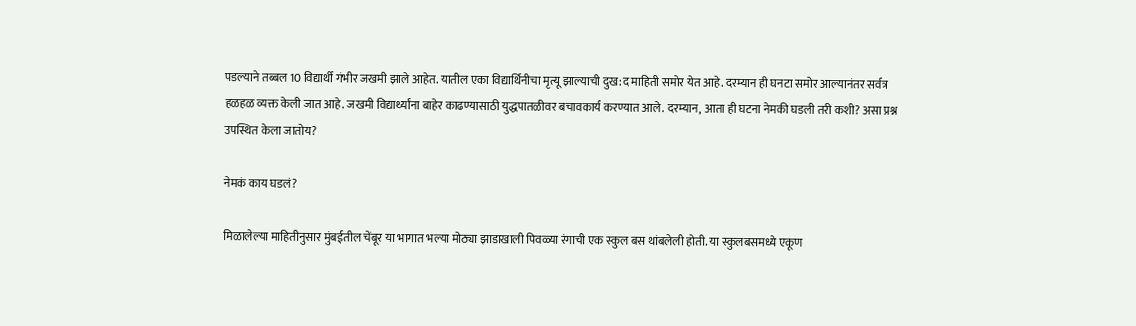पडल्याने तब्बल 10 विद्यार्थी गंभीर जखमी झाले आहेत. यातील एका विद्यार्थिनीचा मृत्यू झाल्याची दुख:द माहिती समोर येत आहे. दरम्यान ही घनटा समोर आल्यानंतर सर्वत्र हळहळ व्यक्त केली जात आहे. जखमी विद्यार्थ्यांना बाहेर काढण्यासाठी युद्धपातळीवर बचावकार्य करण्यात आले. दरम्यान, आता ही घटना नेमकी घडली तरी कशी? असा प्रश्न उपस्थित केला जातोय?

नेमकं काय घडलं?

मिळालेल्या माहितीनुसार मुंबईतील चेंबूर या भागात भल्या मोठ्या झाडाखाली पिवळ्या रंगाची एक स्कुल बस थांबलेली होती. या स्कुलबसमध्ये एकूण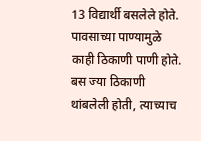13 विद्यार्थी बसलेले होते. पावसाच्या पाण्यामुळे काही ठिकाणी पाणी होते. बस ज्या ठिकाणी थांबलेली होती, त्याच्याच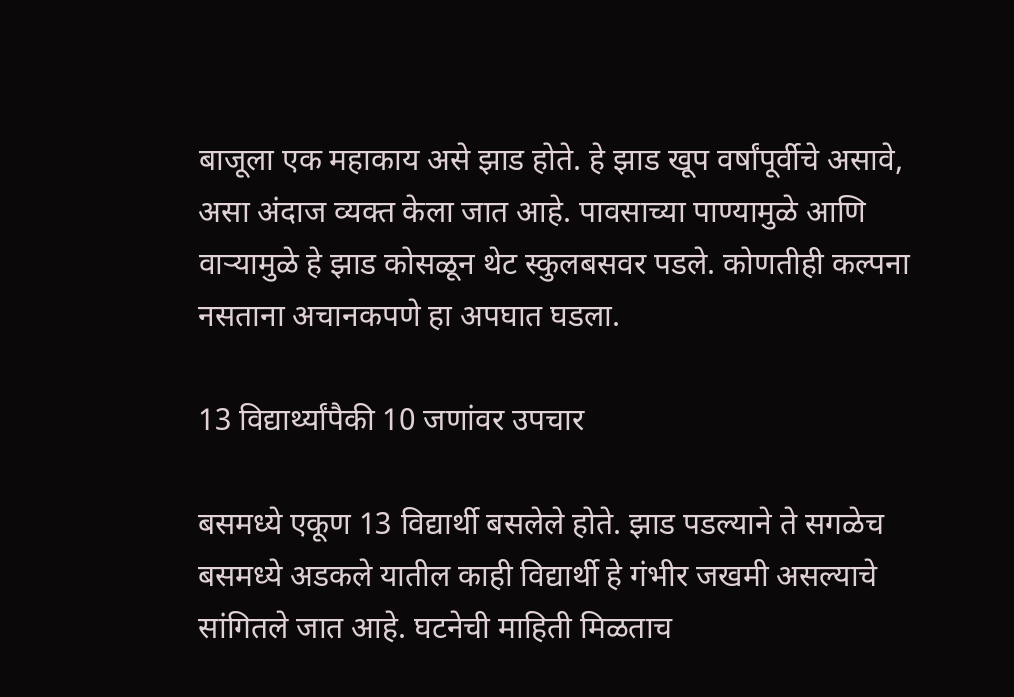बाजूला एक महाकाय असे झाड होते. हे झाड खूप वर्षांपूर्वीचे असावे, असा अंदाज व्यक्त केला जात आहे. पावसाच्या पाण्यामुळे आणि वाऱ्यामुळे हे झाड कोसळून थेट स्कुलबसवर पडले. कोणतीही कल्पना नसताना अचानकपणे हा अपघात घडला.

13 विद्यार्थ्यांपैकी 10 जणांवर उपचार

बसमध्ये एकूण 13 विद्यार्थी बसलेले होते. झाड पडल्याने ते सगळेच बसमध्ये अडकले यातील काही विद्यार्थी हे गंभीर जखमी असल्याचे सांगितले जात आहे. घटनेची माहिती मिळताच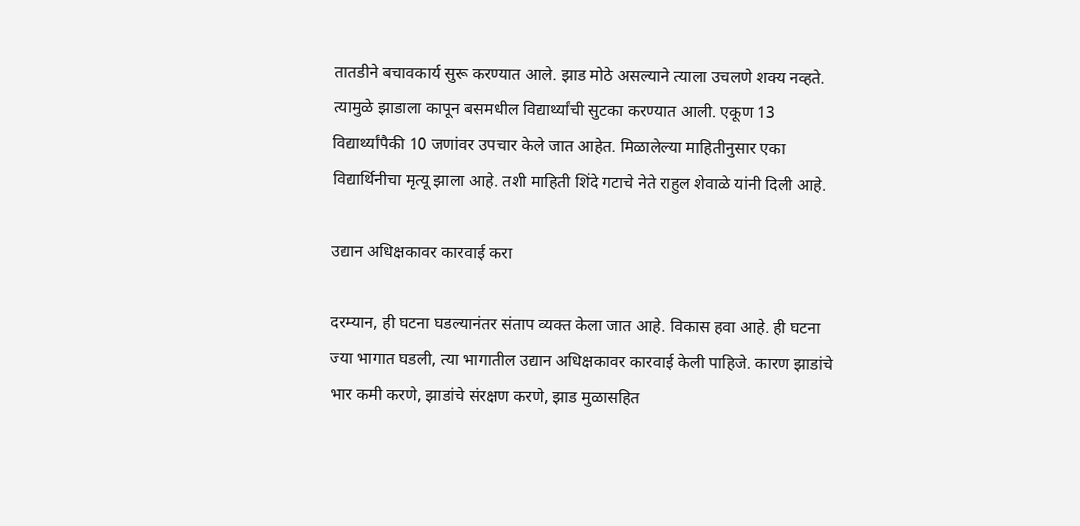तातडीने बचावकार्य सुरू करण्यात आले. झाड मोठे असल्याने त्याला उचलणे शक्य नव्हते. त्यामुळे झाडाला कापून बसमधील विद्यार्थ्यांची सुटका करण्यात आली. एकूण 13 विद्यार्थ्यांपैकी 10 जणांवर उपचार केले जात आहेत. मिळालेल्या माहितीनुसार एका विद्यार्थिनीचा मृत्यू झाला आहे. तशी माहिती शिंदे गटाचे नेते राहुल शेवाळे यांनी दिली आहे.

उद्यान अधिक्षकावर कारवाई करा

दरम्यान, ही घटना घडल्यानंतर संताप व्यक्त केला जात आहे. विकास हवा आहे. ही घटना ज्या भागात घडली, त्या भागातील उद्यान अधिक्षकावर कारवाई केली पाहिजे. कारण झाडांचे भार कमी करणे, झाडांचे संरक्षण करणे, झाड मुळासहित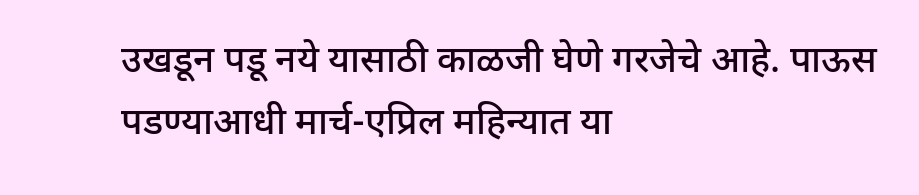उखडून पडू नये यासाठी काळजी घेणे गरजेचे आहे. पाऊस पडण्याआधी मार्च-एप्रिल महिन्यात या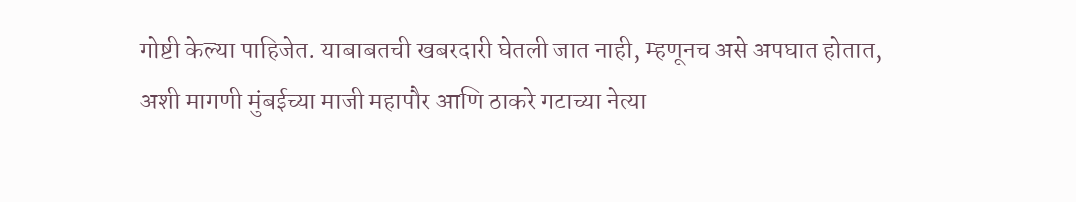गोष्टी केल्या पाहिजेत. याबाबतची खबरदारी घेतली जात नाही, म्हणूनच असे अपघात होतात, अशी मागणी मुंबईच्या माजी महापौर आणि ठाकरे गटाच्या नेत्या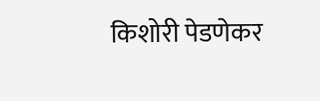किशोरी पेडणेकर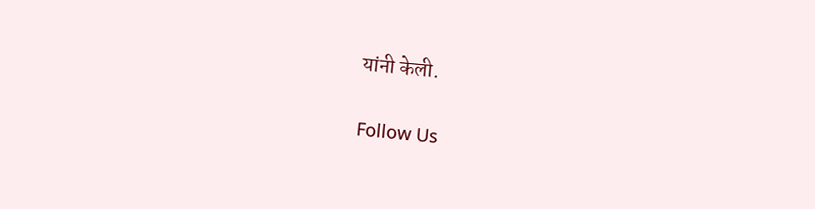यांनी केली.

Follow Us